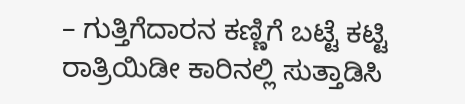– ಗುತ್ತಿಗೆದಾರನ ಕಣ್ಣಿಗೆ ಬಟ್ಟೆ ಕಟ್ಟಿ ರಾತ್ರಿಯಿಡೀ ಕಾರಿನಲ್ಲಿ ಸುತ್ತಾಡಿಸಿ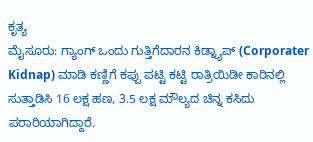ಕೃತ್ಯ
ಮೈಸೂರು: ಗ್ಯಾಂಗ್ ಒಂದು ಗುತ್ತಿಗೆದಾರನ ಕಿಡ್ನ್ಯಾಪ್ (Corporater Kidnap) ಮಾಡಿ ಕಣ್ಣಿಗೆ ಕಪ್ಪು ಪಟ್ಟಿ ಕಟ್ಟಿ ರಾತ್ರಿಯಿಡೀ ಕಾರಿನಲ್ಲಿ ಸುತ್ತಾಡಿಸಿ 16 ಲಕ್ಷ ಹಣ, 3.5 ಲಕ್ಷ ಮೌಲ್ಯದ ಚಿನ್ನ ಕಸಿದು ಪರಾರಿಯಾಗಿದ್ದಾರೆ.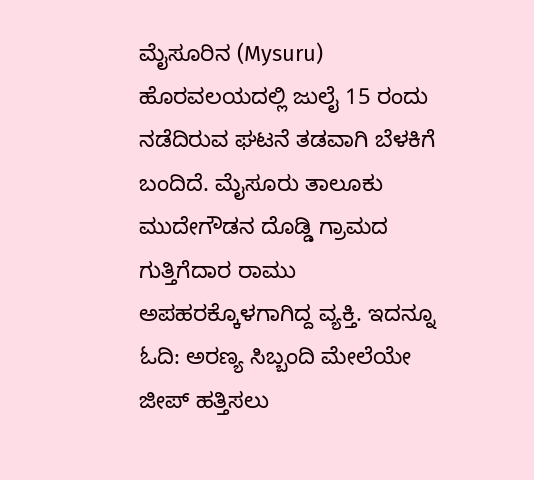ಮೈಸೂರಿನ (Mysuru) ಹೊರವಲಯದಲ್ಲಿ ಜುಲೈ 15 ರಂದು ನಡೆದಿರುವ ಘಟನೆ ತಡವಾಗಿ ಬೆಳಕಿಗೆ ಬಂದಿದೆ. ಮೈಸೂರು ತಾಲೂಕು ಮುದೇಗೌಡನ ದೊಡ್ಡಿ ಗ್ರಾಮದ ಗುತ್ತಿಗೆದಾರ ರಾಮು ಅಪಹರಕ್ಕೊಳಗಾಗಿದ್ದ ವ್ಯಕ್ತಿ. ಇದನ್ನೂ ಓದಿ: ಅರಣ್ಯ ಸಿಬ್ಬಂದಿ ಮೇಲೆಯೇ ಜೀಪ್ ಹತ್ತಿಸಲು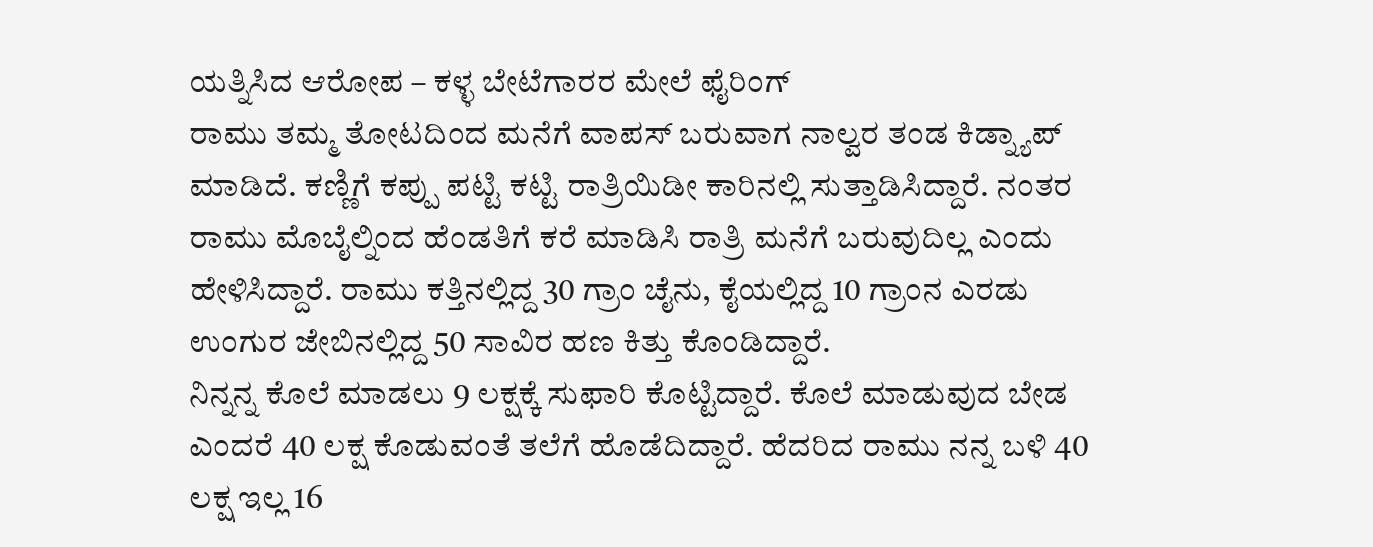ಯತ್ನಿಸಿದ ಆರೋಪ – ಕಳ್ಳ ಬೇಟೆಗಾರರ ಮೇಲೆ ಫೈರಿಂಗ್
ರಾಮು ತಮ್ಮ ತೋಟದಿಂದ ಮನೆಗೆ ವಾಪಸ್ ಬರುವಾಗ ನಾಲ್ವರ ತಂಡ ಕಿಡ್ನ್ಯಾಪ್ ಮಾಡಿದೆ. ಕಣ್ಣಿಗೆ ಕಪ್ಪು ಪಟ್ಟಿ ಕಟ್ಟಿ ರಾತ್ರಿಯಿಡೀ ಕಾರಿನಲ್ಲಿ ಸುತ್ತಾಡಿಸಿದ್ದಾರೆ. ನಂತರ ರಾಮು ಮೊಬೈಲ್ನಿಂದ ಹೆಂಡತಿಗೆ ಕರೆ ಮಾಡಿಸಿ ರಾತ್ರಿ ಮನೆಗೆ ಬರುವುದಿಲ್ಲ ಎಂದು ಹೇಳಿಸಿದ್ದಾರೆ. ರಾಮು ಕತ್ತಿನಲ್ಲಿದ್ದ 30 ಗ್ರಾಂ ಚೈನು, ಕೈಯಲ್ಲಿದ್ದ 10 ಗ್ರಾಂನ ಎರಡು ಉಂಗುರ ಜೇಬಿನಲ್ಲಿದ್ದ 50 ಸಾವಿರ ಹಣ ಕಿತ್ತು ಕೊಂಡಿದ್ದಾರೆ.
ನಿನ್ನನ್ನ ಕೊಲೆ ಮಾಡಲು 9 ಲಕ್ಷಕ್ಕೆ ಸುಫಾರಿ ಕೊಟ್ಟಿದ್ದಾರೆ. ಕೊಲೆ ಮಾಡುವುದ ಬೇಡ ಎಂದರೆ 40 ಲಕ್ಷ ಕೊಡುವಂತೆ ತಲೆಗೆ ಹೊಡೆದಿದ್ದಾರೆ. ಹೆದರಿದ ರಾಮು ನನ್ನ ಬಳಿ 40 ಲಕ್ಷ ಇಲ್ಲ 16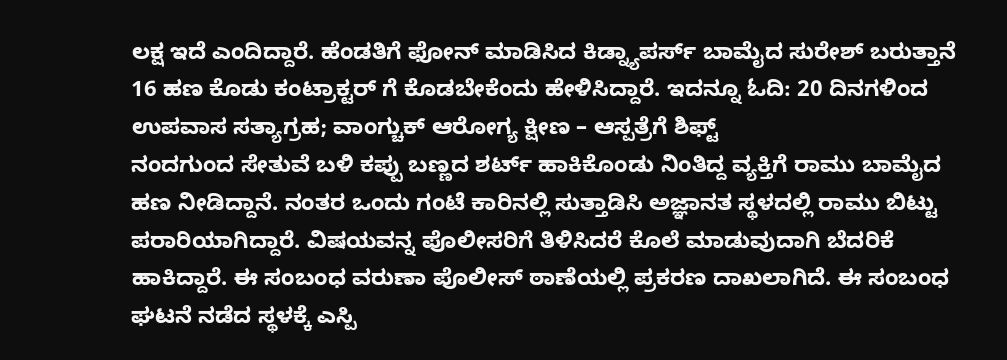ಲಕ್ಷ ಇದೆ ಎಂದಿದ್ದಾರೆ. ಹೆಂಡತಿಗೆ ಫೋನ್ ಮಾಡಿಸಿದ ಕಿಡ್ನ್ಯಾಪರ್ಸ್ ಬಾಮೈದ ಸುರೇಶ್ ಬರುತ್ತಾನೆ 16 ಹಣ ಕೊಡು ಕಂಟ್ರಾಕ್ಟರ್ ಗೆ ಕೊಡಬೇಕೆಂದು ಹೇಳಿಸಿದ್ದಾರೆ. ಇದನ್ನೂ ಓದಿ: 20 ದಿನಗಳಿಂದ ಉಪವಾಸ ಸತ್ಯಾಗ್ರಹ; ವಾಂಗ್ಚುಕ್ ಆರೋಗ್ಯ ಕ್ಷೀಣ – ಆಸ್ಪತ್ರೆಗೆ ಶಿಫ್ಟ್
ನಂದಗುಂದ ಸೇತುವೆ ಬಳಿ ಕಪ್ಪು ಬಣ್ಣದ ಶರ್ಟ್ ಹಾಕಿಕೊಂಡು ನಿಂತಿದ್ದ ವ್ಯಕ್ತಿಗೆ ರಾಮು ಬಾಮೈದ ಹಣ ನೀಡಿದ್ದಾನೆ. ನಂತರ ಒಂದು ಗಂಟೆ ಕಾರಿನಲ್ಲಿ ಸುತ್ತಾಡಿಸಿ ಅಜ್ಞಾನತ ಸ್ಥಳದಲ್ಲಿ ರಾಮು ಬಿಟ್ಟು ಪರಾರಿಯಾಗಿದ್ದಾರೆ. ವಿಷಯವನ್ನ ಪೊಲೀಸರಿಗೆ ತಿಳಿಸಿದರೆ ಕೊಲೆ ಮಾಡುವುದಾಗಿ ಬೆದರಿಕೆ ಹಾಕಿದ್ದಾರೆ. ಈ ಸಂಬಂಧ ವರುಣಾ ಪೊಲೀಸ್ ಠಾಣೆಯಲ್ಲಿ ಪ್ರಕರಣ ದಾಖಲಾಗಿದೆ. ಈ ಸಂಬಂಧ ಘಟನೆ ನಡೆದ ಸ್ಥಳಕ್ಕೆ ಎಸ್ಪಿ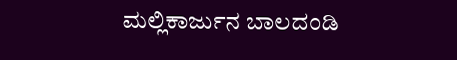ಮಲ್ಲಿಕಾರ್ಜುನ ಬಾಲದಂಡಿ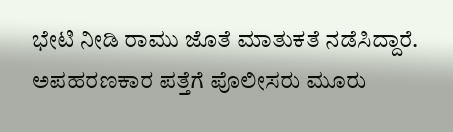ಭೇಟಿ ನೀಡಿ ರಾಮು ಜೊತೆ ಮಾತುಕತೆ ನಡೆಸಿದ್ದಾರೆ. ಅಪಹರಣಕಾರ ಪತ್ತೆಗೆ ಪೊಲೀಸರು ಮೂರು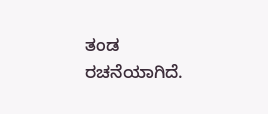ತಂಡ ರಚನೆಯಾಗಿದೆ.